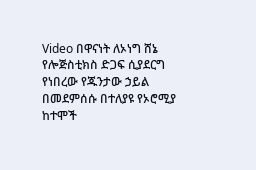Video በዋናነት ለኦነግ ሸኔ የሎጅስቲክስ ድጋፍ ሲያደርግ የነበረው የጁንታው ኃይል በመደምሰሱ በተለያዩ የኦሮሚያ ከተሞች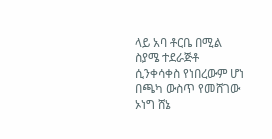ላይ አባ ቶርቤ በሚል ስያሜ ተደራጅቶ ሲንቀሳቀስ የነበረውም ሆነ በጫካ ውስጥ የመሸገው ኦነግ ሸኔ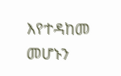እየተዳከመ መሆኑን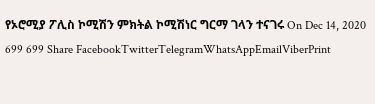የኦሮሚያ ፖሊስ ኮሚሽን ምክትል ኮሚሽነር ግርማ ገላን ተናገሩ On Dec 14, 2020 699 699 Share FacebookTwitterTelegramWhatsAppEmailViberPrint